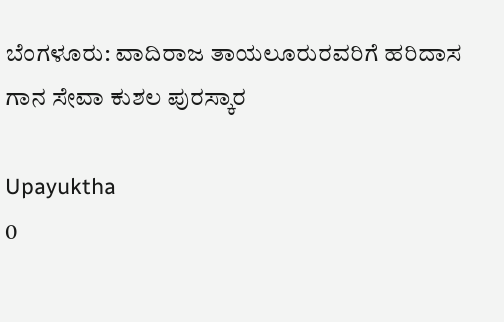ಬೆಂಗಳೂರು: ವಾದಿರಾಜ ತಾಯಲೂರುರವರಿಗೆ ಹರಿದಾಸ ಗಾನ ಸೇವಾ ಕುಶಲ ಪುರಸ್ಕಾರ

Upayuktha
0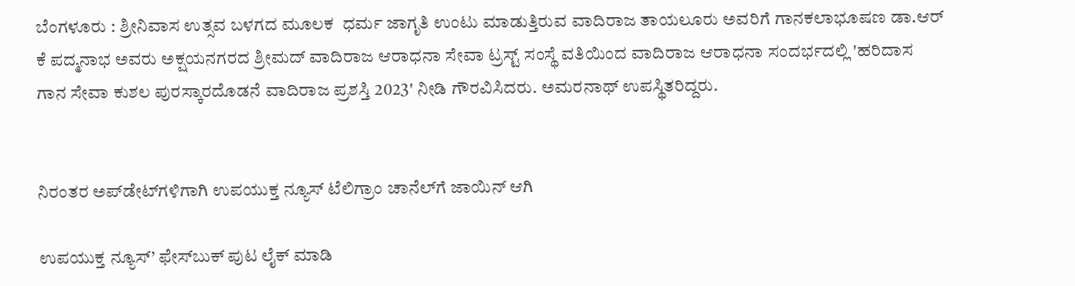ಬೆಂಗಳೂರು : ಶ್ರೀನಿವಾಸ ಉತ್ಸವ ಬಳಗದ ಮೂಲಕ  ಧರ್ಮ ಜಾಗೃತಿ ಉಂಟು ಮಾಡುತ್ತಿರುವ ವಾದಿರಾಜ ತಾಯಲೂರು ಅವರಿಗೆ ಗಾನಕಲಾಭೂಷಣ ಡಾ.ಆರ್ ಕೆ ಪದ್ಮನಾಭ ಅವರು ಅಕ್ಷಯನಗರದ ಶ್ರೀಮದ್ ವಾದಿರಾಜ ಆರಾಧನಾ ಸೇವಾ ಟ್ರಸ್ಟ್ ಸಂಸ್ಥೆ ವತಿಯಿಂದ ವಾದಿರಾಜ ಆರಾಧನಾ ಸಂದರ್ಭದಲ್ಲಿ 'ಹರಿದಾಸ ಗಾನ ಸೇವಾ ಕುಶಲ ಪುರಸ್ಕಾರದೊಡನೆ ವಾದಿರಾಜ ಪ್ರಶಸ್ತಿ 2023' ನೀಡಿ ಗೌರವಿಸಿದರು. ಅಮರನಾಥ್ ಉಪಸ್ಥಿತರಿದ್ದರು.


ನಿರಂತರ ಅಪ್‌ಡೇಟ್‌ಗಳಿಗಾಗಿ ಉಪಯುಕ್ತ ನ್ಯೂಸ್‌ ಟೆಲಿಗ್ರಾಂ ಚಾನೆಲ್‌ಗೆ ಜಾಯಿನ್‌ ಆಗಿ

ಉಪಯುಕ್ತ ನ್ಯೂಸ್‌’ ಫೇಸ್‌ಬುಕ್ ಪುಟ ಲೈಕ್ ಮಾಡಿ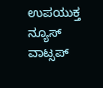ಉಪಯುಕ್ತ ನ್ಯೂಸ್‌ ವಾಟ್ಸಪ್‌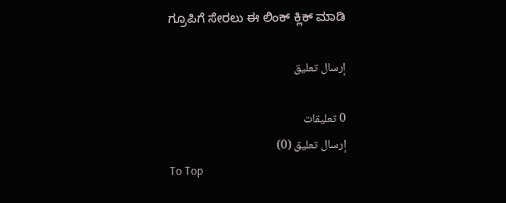ಗ್ರೂಪಿಗೆ ಸೇರಲು ಈ ಲಿಂಕ್ ಕ್ಲಿಕ್ ಮಾಡಿ

إرسال تعليق

0 تعليقات
إرسال تعليق (0)
To Top